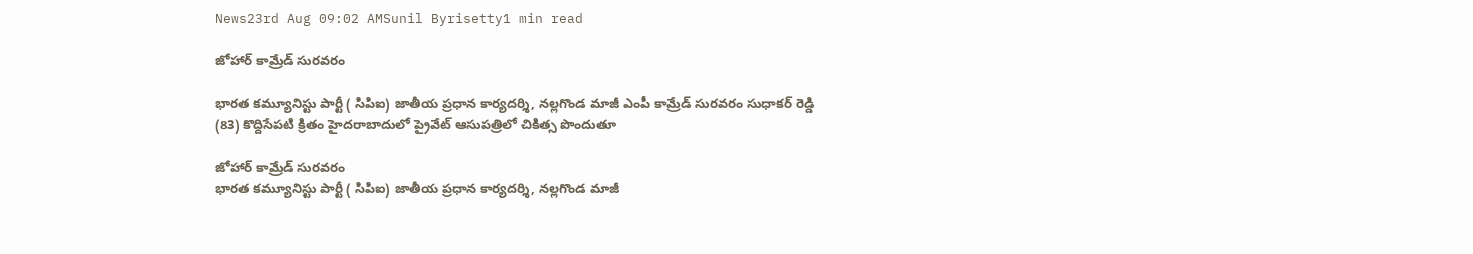News23rd Aug 09:02 AMSunil Byrisetty1 min read

జోహార్ కామ్రేడ్ సురవరం

భారత కమ్యూనిస్టు పార్టీ ( సిపిఐ) జాతీయ ప్రధాన కార్యదర్శి, నల్లగొండ మాజీ ఎంపీ కామ్రేడ్ సురవరం సుధాకర్ రెడ్డి (83) కొద్దిసేపటి క్రితం హైదరాబాదులో ప్రైవేట్ ఆసుపత్రిలో చికిత్స పొందుతూ

జోహార్ కామ్రేడ్ సురవరం
భారత కమ్యూనిస్టు పార్టీ ( సిపిఐ) జాతీయ ప్రధాన కార్యదర్శి, నల్లగొండ మాజీ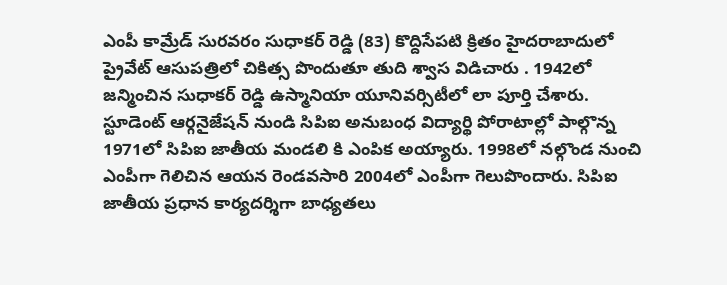ఎంపీ కామ్రేడ్ సురవరం సుధాకర్ రెడ్డి (83) కొద్దిసేపటి క్రితం హైదరాబాదులో ప్రైవేట్ ఆసుపత్రిలో చికిత్స పొందుతూ తుది శ్వాస విడిచారు . 1942లో జన్మించిన సుధాకర్ రెడ్డి ఉస్మానియా యూనివర్సిటీలో లా పూర్తి చేశారు. స్టూడెంట్ ఆర్గనైజేషన్ నుండి సిపిఐ అనుబంధ విద్యార్థి పోరాటాల్లో పాల్గొన్న 1971లో సిపిఐ జాతీయ మండలి కి ఎంపిక అయ్యారు. 1998లో నల్గొండ నుంచి ఎంపీగా గెలిచిన ఆయన రెండవసారి 2004లో ఎంపీగా గెలుపొందారు. సిపిఐ జాతీయ ప్రధాన కార్యదర్శిగా బాధ్యతలు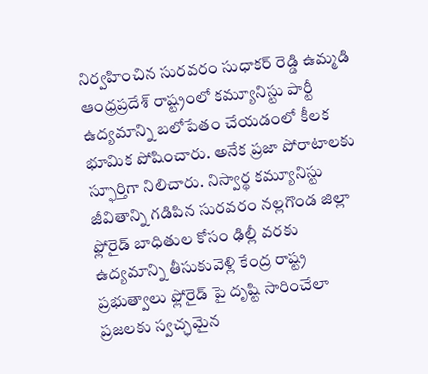నిర్వహించిన సురవరం సుధాకర్ రెడ్డి ఉమ్మడి ఆంధ్రప్రదేశ్ రాష్ట్రంలో కమ్యూనిస్టు పార్టీ ఉద్యమాన్ని బలోపేతం చేయడంలో కీలక భూమిక పోషించారు. అనేక ప్రజా పోరాటాలకు స్ఫూర్తిగా నిలిచారు. నిస్వార్థ కమ్యూనిస్టు జీవితాన్ని గడిపిన సురవరం నల్లగొండ జిల్లా ఫ్లోరైడ్ బాధితుల కోసం ఢిల్లీ వరకు ఉద్యమాన్ని తీసుకువెళ్లి కేంద్ర రాష్ట్ర ప్రభుత్వాలు ఫ్లోరైడ్ పై దృష్టి సారించేలా ప్రజలకు స్వచ్ఛమైన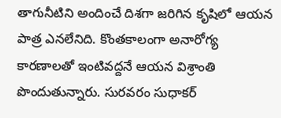తాగునీటిని అందించే దిశగా జరిగిన కృషిలో ఆయన పాత్ర ఎనలేనిది. కొంతకాలంగా అనారోగ్య కారణాలతో ఇంటివద్దనే ఆయన విశ్రాంతి పొందుతున్నారు. సురవరం సుధాకర్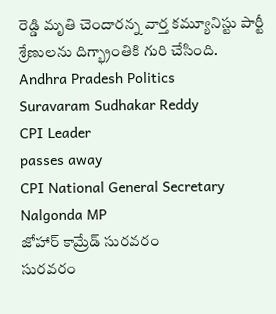రెడ్డి మృతి చెందారన్న వార్త కమ్యూనిస్టు పార్టీ శ్రేణులను దిగ్భ్రాంతికి గురి చేసింది.
Andhra Pradesh Politics
Suravaram Sudhakar Reddy
CPI Leader
passes away
CPI National General Secretary
Nalgonda MP
జోహార్ కామ్రేడ్ సురవరం
సురవరం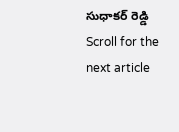సుధాకర్ రెడ్డి
Scroll for the next article